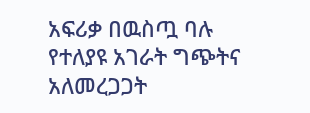አፍሪቃ በዉስጧ ባሉ የተለያዩ አገራት ግጭትና አለመረጋጋት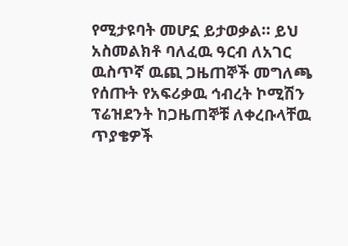የሚታዩባት መሆኗ ይታወቃል። ይህ አስመልክቶ ባለፈዉ ዓርብ ለአገር ዉስጥኛ ዉጪ ጋዜጠኞች መግለጫ የሰጡት የአፍሪቃዉ ኅብረት ኮሚሽን ፕሬዝደንት ከጋዜጠኞቹ ለቀረቡላቸዉ ጥያቄዎች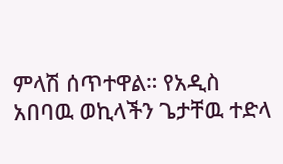ምላሽ ሰጥተዋል። የአዲስ አበባዉ ወኪላችን ጌታቸዉ ተድላ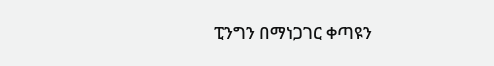ፒንግን በማነጋገር ቀጣዩን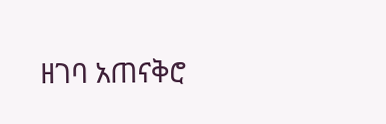ዘገባ አጠናቅሮ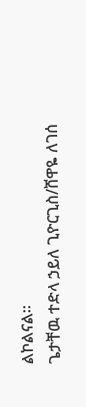ልኮልናል።
ጌታቸዉ ተድላ ኃይለ ጊዮርጊስ/ሸዋዬ ለገሰ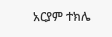አርያም ተክሌ